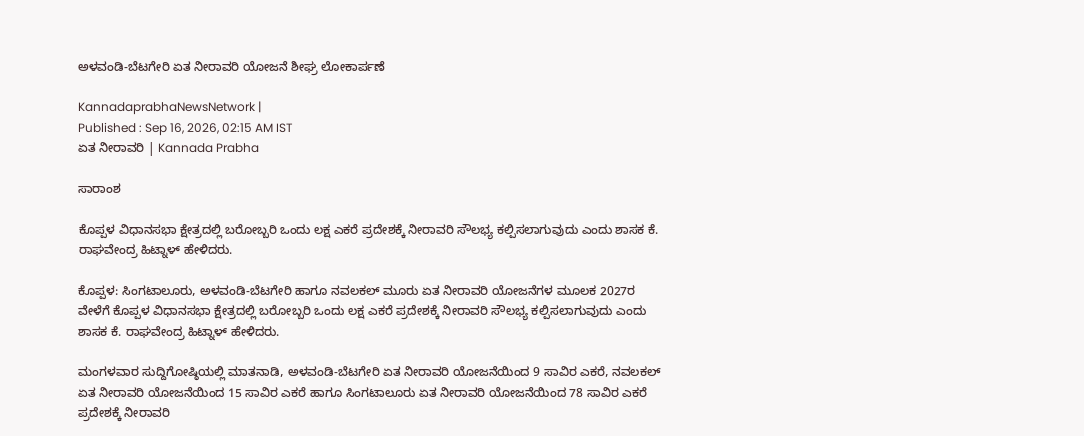ಅಳವಂಡಿ-ಬೆಟಗೇರಿ ಏತ ನೀರಾವರಿ ಯೋಜನೆ ಶೀಘ್ರ ಲೋಕಾರ್ಪಣೆ

KannadaprabhaNewsNetwork |
Published : Sep 16, 2026, 02:15 AM IST
ಏತ ನೀರಾವರಿ | Kannada Prabha

ಸಾರಾಂಶ

ಕೊಪ್ಪಳ ವಿಧಾನಸಭಾ ಕ್ಷೇತ್ರದಲ್ಲಿ ಬರೋಬ್ಬರಿ ಒಂದು ಲಕ್ಷ ಎಕರೆ ಪ್ರದೇಶಕ್ಕೆ ನೀರಾವರಿ ಸೌಲಭ್ಯ ಕಲ್ಪಿಸಲಾಗುವುದು ಎಂದು ಶಾಸಕ ಕೆ. ರಾಘವೇಂದ್ರ ಹಿಟ್ನಾಳ್ ಹೇಳಿದರು.

ಕೊಪ್ಪಳ: ಸಿಂಗಟಾಲೂರು, ಅಳವಂಡಿ-ಬೆಟಗೇರಿ ಹಾಗೂ ನವಲಕಲ್ ಮೂರು ಏತ ನೀರಾವರಿ ಯೋಜನೆಗಳ ಮೂಲಕ 2027ರ ವೇಳೆಗೆ ಕೊಪ್ಪಳ ವಿಧಾನಸಭಾ ಕ್ಷೇತ್ರದಲ್ಲಿ ಬರೋಬ್ಬರಿ ಒಂದು ಲಕ್ಷ ಎಕರೆ ಪ್ರದೇಶಕ್ಕೆ ನೀರಾವರಿ ಸೌಲಭ್ಯ ಕಲ್ಪಿಸಲಾಗುವುದು ಎಂದು ಶಾಸಕ ಕೆ. ರಾಘವೇಂದ್ರ ಹಿಟ್ನಾಳ್ ಹೇಳಿದರು.

ಮಂಗಳವಾರ ಸುದ್ದಿಗೋಷ್ಠಿಯಲ್ಲಿ ಮಾತನಾಡಿ, ಅಳವಂಡಿ-ಬೆಟಗೇರಿ ಏತ ನೀರಾವರಿ ಯೋಜನೆಯಿಂದ 9 ಸಾವಿರ ಎಕರೆ, ನವಲಕಲ್ ಏತ ನೀರಾವರಿ ಯೋಜನೆಯಿಂದ 15 ಸಾವಿರ ಎಕರೆ ಹಾಗೂ ಸಿಂಗಟಾಲೂರು ಏತ ನೀರಾವರಿ ಯೋಜನೆಯಿಂದ 78 ಸಾವಿರ ಎಕರೆ ಪ್ರದೇಶಕ್ಕೆ ನೀರಾವರಿ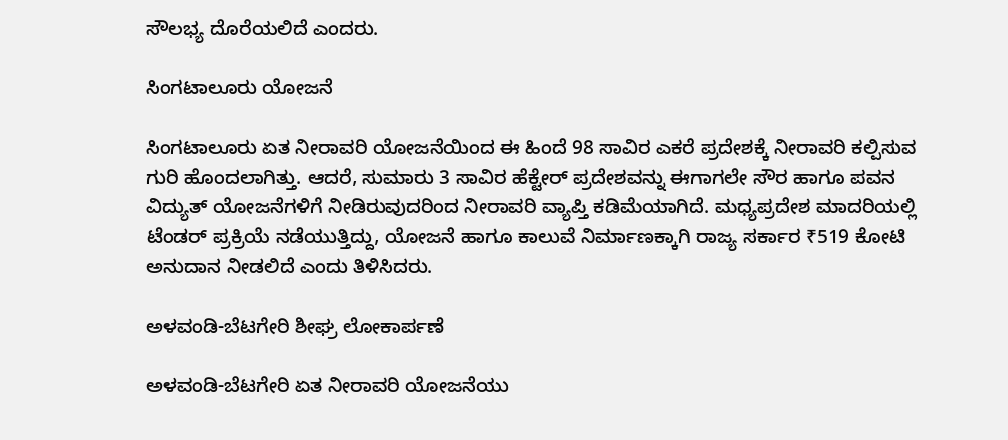ಸೌಲಭ್ಯ ದೊರೆಯಲಿದೆ ಎಂದರು.

ಸಿಂಗಟಾಲೂರು ಯೋಜನೆ

ಸಿಂಗಟಾಲೂರು ಏತ ನೀರಾವರಿ ಯೋಜನೆಯಿಂದ ಈ ಹಿಂದೆ 98 ಸಾವಿರ ಎಕರೆ ಪ್ರದೇಶಕ್ಕೆ ನೀರಾವರಿ ಕಲ್ಪಿಸುವ ಗುರಿ ಹೊಂದಲಾಗಿತ್ತು. ಆದರೆ, ಸುಮಾರು 3 ಸಾವಿರ ಹೆಕ್ಟೇರ್ ಪ್ರದೇಶವನ್ನು ಈಗಾಗಲೇ ಸೌರ ಹಾಗೂ ಪವನ ವಿದ್ಯುತ್ ಯೋಜನೆಗಳಿಗೆ ನೀಡಿರುವುದರಿಂದ ನೀರಾವರಿ ವ್ಯಾಪ್ತಿ ಕಡಿಮೆಯಾಗಿದೆ. ಮಧ್ಯಪ್ರದೇಶ ಮಾದರಿಯಲ್ಲಿ ಟೆಂಡರ್ ಪ್ರಕ್ರಿಯೆ ನಡೆಯುತ್ತಿದ್ದು, ಯೋಜನೆ ಹಾಗೂ ಕಾಲುವೆ ನಿರ್ಮಾಣಕ್ಕಾಗಿ ರಾಜ್ಯ ಸರ್ಕಾರ ₹519 ಕೋಟಿ ಅನುದಾನ ನೀಡಲಿದೆ ಎಂದು ತಿಳಿಸಿದರು.

ಅಳವಂಡಿ-ಬೆಟಗೇರಿ ಶೀಘ್ರ ಲೋಕಾರ್ಪಣೆ

ಅಳವಂಡಿ-ಬೆಟಗೇರಿ ಏತ ನೀರಾವರಿ ಯೋಜನೆಯು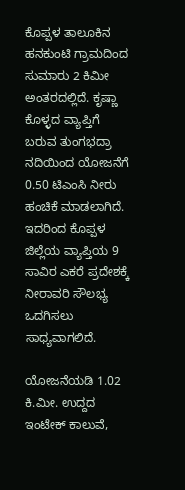ಕೊಪ್ಪಳ ತಾಲೂಕಿನ ಹನಕುಂಟಿ ಗ್ರಾಮದಿಂದ ಸುಮಾರು 2 ಕಿಮೀ ಅಂತರದಲ್ಲಿದೆ. ಕೃಷ್ಣಾ ಕೊಳ್ಳದ ವ್ಯಾಪ್ತಿಗೆ ಬರುವ ತುಂಗಭದ್ರಾ ನದಿಯಿಂದ ಯೋಜನೆಗೆ 0.50 ಟಿಎಂಸಿ ನೀರು ಹಂಚಿಕೆ ಮಾಡಲಾಗಿದೆ. ಇದರಿಂದ ಕೊಪ್ಪಳ ಜಿಲ್ಲೆಯ ವ್ಯಾಪ್ತಿಯ 9 ಸಾವಿರ ಎಕರೆ ಪ್ರದೇಶಕ್ಕೆ ನೀರಾವರಿ ಸೌಲಭ್ಯ ಒದಗಿಸಲು ಸಾಧ್ಯವಾಗಲಿದೆ.

ಯೋಜನೆಯಡಿ 1.02 ಕಿ.ಮೀ. ಉದ್ದದ ಇಂಟೇಕ್ ಕಾಲುವೆ,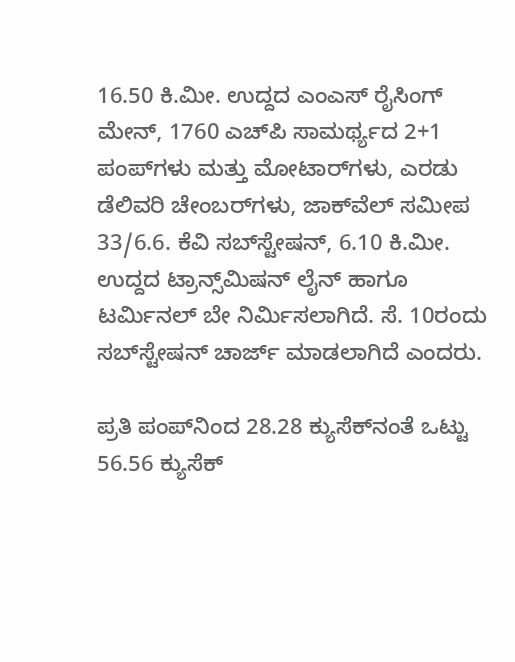16.50 ಕಿ.ಮೀ. ಉದ್ದದ ಎಂಎಸ್ ರೈಸಿಂಗ್ ಮೇನ್, 1760 ಎಚ್‌ಪಿ ಸಾಮರ್ಥ್ಯದ 2+1 ಪಂಪ್‌ಗಳು ಮತ್ತು ಮೋಟಾರ್‌ಗಳು, ಎರಡು ಡೆಲಿವರಿ ಚೇಂಬರ್‌ಗಳು, ಜಾಕ್‌ವೆಲ್ ಸಮೀಪ 33/6.6. ಕೆವಿ ಸಬ್‌ಸ್ಟೇಷನ್, 6.10 ಕಿ.ಮೀ. ಉದ್ದದ ಟ್ರಾನ್ಸ್‌ಮಿಷನ್ ಲೈನ್ ಹಾಗೂ ಟರ್ಮಿನಲ್ ಬೇ ನಿರ್ಮಿಸಲಾಗಿದೆ. ಸೆ. 10ರಂದು ಸಬ್‌ಸ್ಟೇಷನ್ ಚಾರ್ಜ್ ಮಾಡಲಾಗಿದೆ ಎಂದರು.

ಪ್ರತಿ ಪಂಪ್‌ನಿಂದ 28.28 ಕ್ಯುಸೆಕ್‌ನಂತೆ ಒಟ್ಟು 56.56 ಕ್ಯುಸೆಕ್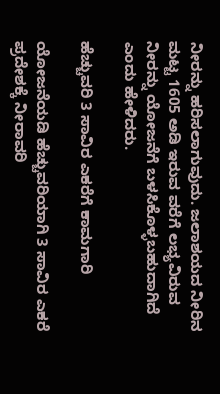ನೀರನ್ನು ಹರಿಸಲಾಗುವುದು. ಜಲಾಶಯದ ನೀರಿನ ಮಟ್ಟ 1605 ಅಡಿ ಇರುವ ವರೆಗೆ ಲಭ್ಯವಿರುವ ನೀರನ್ನು ಯೋಜನೆಗೆ ಬಳಸಿಕೊಳ್ಳಬಹುದಾಗಿದೆ ಎಂದು ಹೇಳಿದರು.

ಹೆಚ್ಚುವರಿ 3 ಸಾವಿರ ಎಕರೆಗೆ ಕಾಮಗಾರಿ

ಯೋಜನೆಯಡಿ ಹೆಚ್ಚುವರಿಯಾಗಿ 3 ಸಾವಿರ ಎಕರೆ ಪ್ರದೇಶಕ್ಕೆ ನೀರಾವರಿ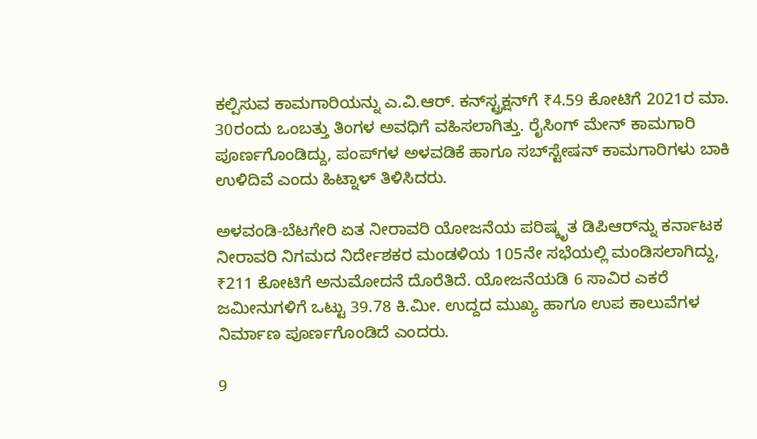ಕಲ್ಪಿಸುವ ಕಾಮಗಾರಿಯನ್ನು ಎ.ವಿ.ಆರ್. ಕನ್‌ಸ್ಟ್ರಕ್ಷನ್‌ಗೆ ₹4.59 ಕೋಟಿಗೆ 2021ರ ಮಾ. 30ರಂದು ಒಂಬತ್ತು ತಿಂಗಳ ಅವಧಿಗೆ ವಹಿಸಲಾಗಿತ್ತು. ರೈಸಿಂಗ್ ಮೇನ್ ಕಾಮಗಾರಿ ಪೂರ್ಣಗೊಂಡಿದ್ದು, ಪಂಪ್‌ಗಳ ಅಳವಡಿಕೆ ಹಾಗೂ ಸಬ್‌ಸ್ಟೇಷನ್ ಕಾಮಗಾರಿಗಳು ಬಾಕಿ ಉಳಿದಿವೆ ಎಂದು ಹಿಟ್ನಾಳ್ ತಿಳಿಸಿದರು.

ಅಳವಂಡಿ-ಬೆಟಗೇರಿ ಏತ ನೀರಾವರಿ ಯೋಜನೆಯ ಪರಿಷ್ಕೃತ ಡಿಪಿಆರ್‌ನ್ನು ಕರ್ನಾಟಕ ನೀರಾವರಿ ನಿಗಮದ ನಿರ್ದೇಶಕರ ಮಂಡಳಿಯ 105ನೇ ಸಭೆಯಲ್ಲಿ ಮಂಡಿಸಲಾಗಿದ್ದು, ₹211 ಕೋಟಿಗೆ ಅನುಮೋದನೆ ದೊರೆತಿದೆ. ಯೋಜನೆಯಡಿ 6 ಸಾವಿರ ಎಕರೆ ಜಮೀನುಗಳಿಗೆ ಒಟ್ಟು 39.78 ಕಿ.ಮೀ. ಉದ್ದದ ಮುಖ್ಯ ಹಾಗೂ ಉಪ ಕಾಲುವೆಗಳ ನಿರ್ಮಾಣ ಪೂರ್ಣಗೊಂಡಿದೆ ಎಂದರು.

9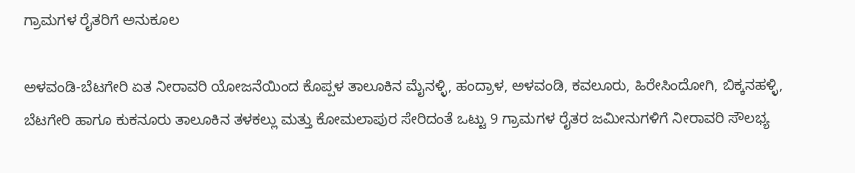ಗ್ರಾಮಗಳ ರೈತರಿಗೆ ಅನುಕೂಲ

ಅಳವಂಡಿ-ಬೆಟಗೇರಿ ಏತ ನೀರಾವರಿ ಯೋಜನೆಯಿಂದ ಕೊಪ್ಪಳ ತಾಲೂಕಿನ ಮೈನಳ್ಳಿ, ಹಂದ್ರಾಳ, ಅಳವಂಡಿ, ಕವಲೂರು, ಹಿರೇಸಿಂದೋಗಿ, ಬಿಕ್ಕನಹಳ್ಳಿ, ಬೆಟಗೇರಿ ಹಾಗೂ ಕುಕನೂರು ತಾಲೂಕಿನ ತಳಕಲ್ಲು ಮತ್ತು ಕೋಮಲಾಪುರ ಸೇರಿದಂತೆ ಒಟ್ಟು 9 ಗ್ರಾಮಗಳ ರೈತರ ಜಮೀನುಗಳಿಗೆ ನೀರಾವರಿ ಸೌಲಭ್ಯ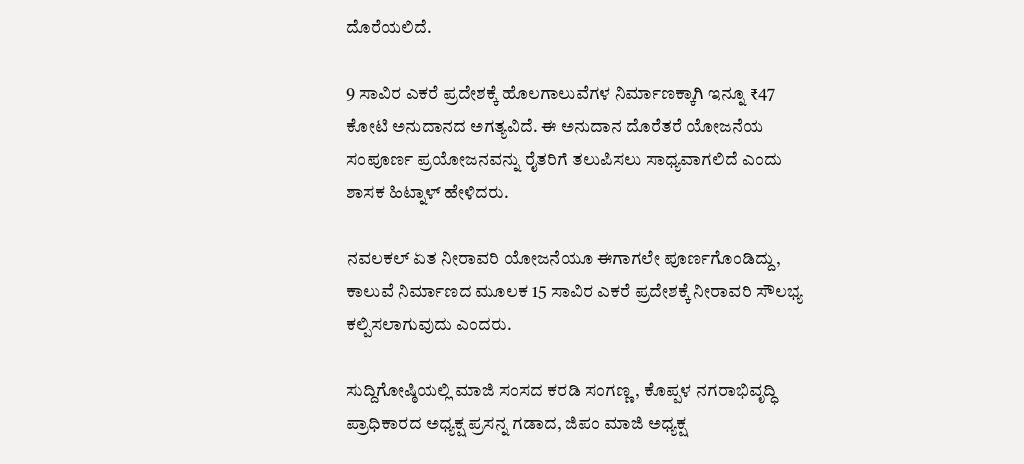ದೊರೆಯಲಿದೆ.

9 ಸಾವಿರ ಎಕರೆ ಪ್ರದೇಶಕ್ಕೆ ಹೊಲಗಾಲುವೆಗಳ ನಿರ್ಮಾಣಕ್ಕಾಗಿ ಇನ್ನೂ ₹47 ಕೋಟಿ ಅನುದಾನದ ಅಗತ್ಯವಿದೆ. ಈ ಅನುದಾನ ದೊರೆತರೆ ಯೋಜನೆಯ ಸಂಪೂರ್ಣ ಪ್ರಯೋಜನವನ್ನು ರೈತರಿಗೆ ತಲುಪಿಸಲು ಸಾಧ್ಯವಾಗಲಿದೆ ಎಂದು ಶಾಸಕ ಹಿಟ್ನಾಳ್ ಹೇಳಿದರು.

ನವಲಕಲ್ ಏತ ನೀರಾವರಿ ಯೋಜನೆಯೂ ಈಗಾಗಲೇ ಪೂರ್ಣಗೊಂಡಿದ್ದು, ಕಾಲುವೆ ನಿರ್ಮಾಣದ ಮೂಲಕ 15 ಸಾವಿರ ಎಕರೆ ಪ್ರದೇಶಕ್ಕೆ ನೀರಾವರಿ ಸೌಲಭ್ಯ ಕಲ್ಪಿಸಲಾಗುವುದು ಎಂದರು.

ಸುದ್ದಿಗೋಷ್ಠಿಯಲ್ಲಿ ಮಾಜಿ ಸಂಸದ ಕರಡಿ ಸಂಗಣ್ಣ, ಕೊಪ್ಪಳ ನಗರಾಭಿವೃದ್ಧಿ ಪ್ರಾಧಿಕಾರದ ಅಧ್ಯಕ್ಷ ಪ್ರಸನ್ನ ಗಡಾದ, ಜಿಪಂ ಮಾಜಿ ಅಧ್ಯಕ್ಷ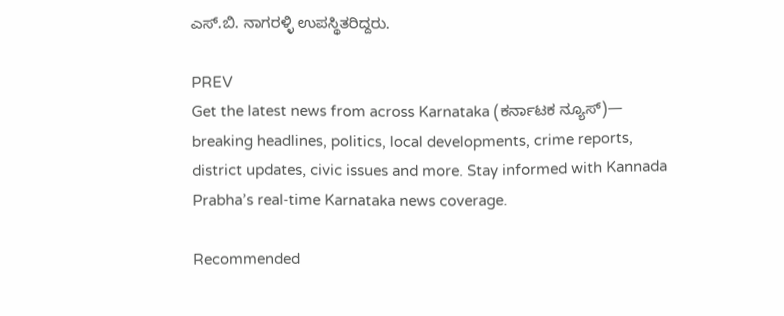ಎಸ್.ಬಿ. ನಾಗರಳ್ಳಿ ಉಪಸ್ಥಿತರಿದ್ದರು.

PREV
Get the latest news from across Karnataka (ಕರ್ನಾಟಕ ನ್ಯೂಸ್)— breaking headlines, politics, local developments, crime reports, district updates, civic issues and more. Stay informed with Kannada Prabha’s real‑time Karnataka news coverage.

Recommended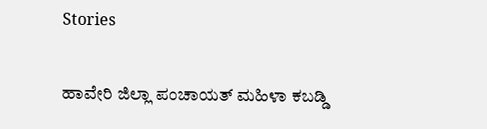Stories

ಹಾವೇರಿ ಜಿಲ್ಲಾ ಪಂಚಾಯತ್ ಮಹಿಳಾ ಕಬಡ್ಡಿ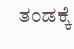ತಂಡಕ್ಕೆ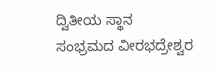ದ್ವಿತೀಯ ಸ್ಥಾನ
ಸಂಭ್ರಮದ ವೀರಭದ್ರೇಶ್ವರ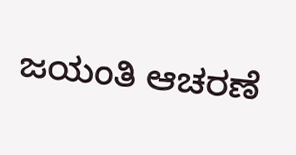ಜಯಂತಿ ಆಚರಣೆ